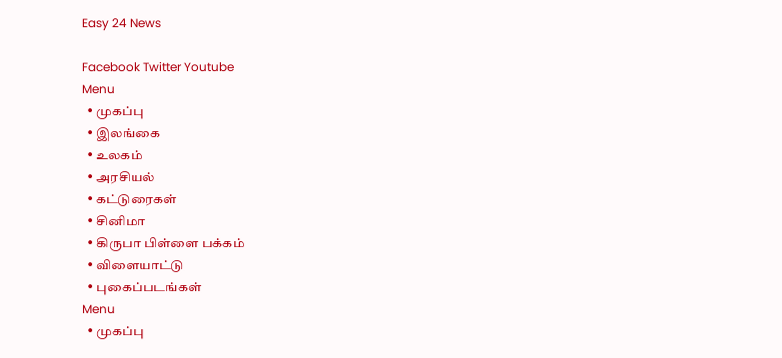Easy 24 News

Facebook Twitter Youtube
Menu
  • முகப்பு
  • இலங்கை
  • உலகம்
  • அரசியல்
  • கட்டுரைகள்
  • சினிமா
  • கிருபா பிள்ளை பக்கம்
  • விளையாட்டு
  • புகைப்படங்கள்
Menu
  • முகப்பு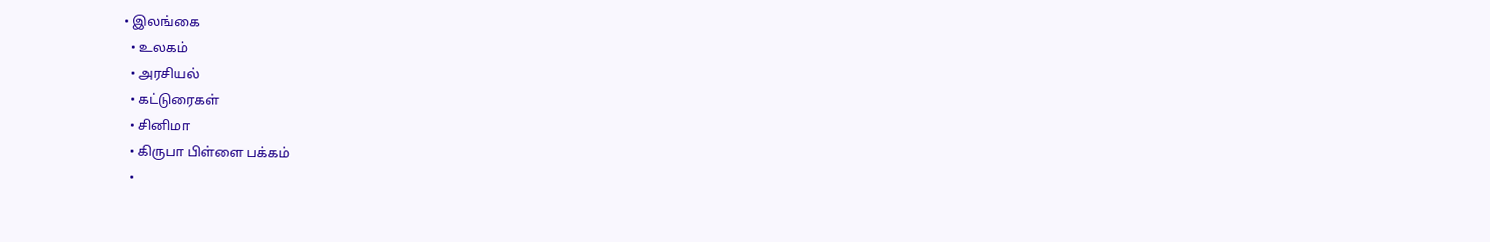• இலங்கை
  • உலகம்
  • அரசியல்
  • கட்டுரைகள்
  • சினிமா
  • கிருபா பிள்ளை பக்கம்
  •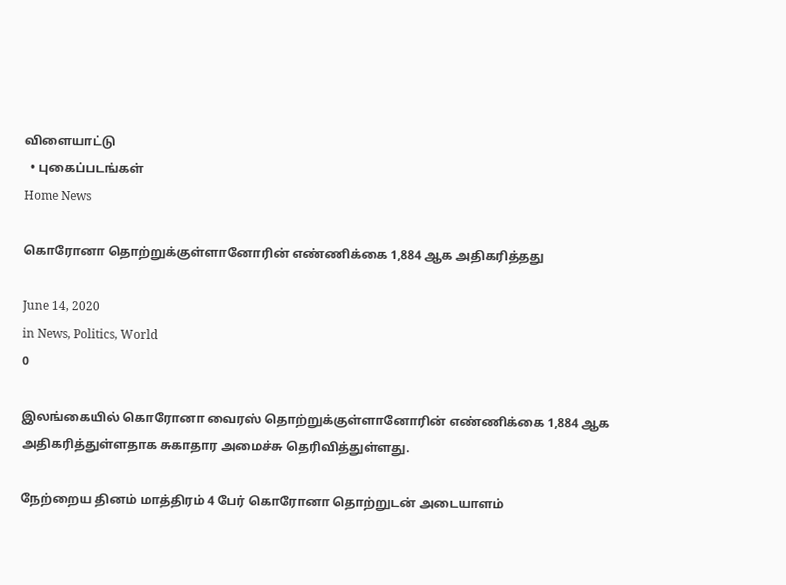விளையாட்டு
  • புகைப்படங்கள்
Home News

கொரோனா தொற்றுக்குள்ளானோரின் எண்ணிக்கை 1,884 ஆக அதிகரித்தது

June 14, 2020
in News, Politics, World
0

இலங்கையில் கொரோனா வைரஸ் தொற்றுக்குள்ளானோரின் எண்ணிக்கை 1,884 ஆக அதிகரித்துள்ளதாக சுகாதார அமைச்சு தெரிவித்துள்ளது.

நேற்றைய தினம் மாத்திரம் 4 பேர் கொரோனா தொற்றுடன் அடையாளம்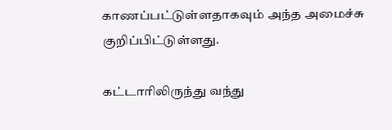காணப்பட்டுள்ளதாகவும் அந்த அமைச்சு குறிப்பிட்டுள்ளது.

கட்டாரிலிருந்து வந்து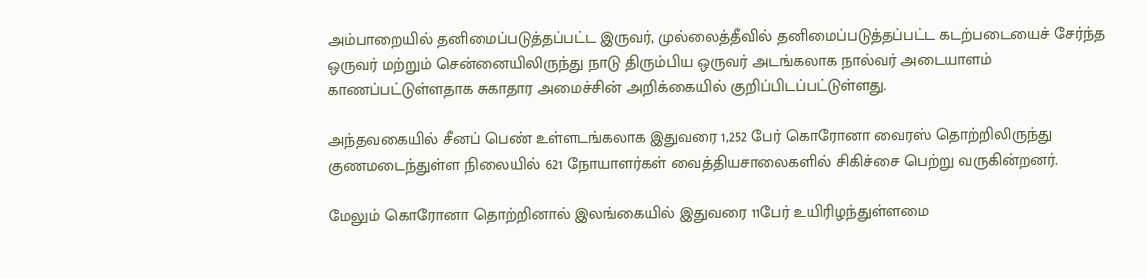அம்பாறையில் தனிமைப்படுத்தப்பட்ட இருவர், முல்லைத்தீவில் தனிமைப்படுத்தப்பட்ட கடற்படையைச் சேர்ந்த ஒருவர் மற்றும் சென்னையிலிருந்து நாடு திரும்பிய ஒருவர் அடங்கலாக நால்வர் அடையாளம் காணப்பட்டுள்ளதாக சுகாதார அமைச்சின் அறிக்கையில் குறிப்பிடப்பட்டுள்ளது.

அந்தவகையில் சீனப் பெண் உள்ளடங்கலாக இதுவரை 1,252 பேர் கொரோனா வைரஸ் தொற்றிலிருந்து குணமடைந்துள்ள நிலையில் 621 நோயாளர்கள் வைத்தியசாலைகளில் சிகிச்சை பெற்று வருகின்றனர்.

மேலும் கொரோனா தொற்றினால் இலங்கையில் இதுவரை 11பேர் உயிரிழந்துள்ளமை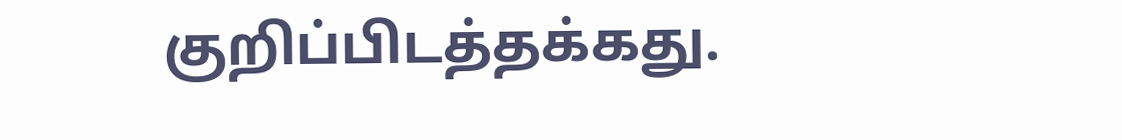குறிப்பிடத்தக்கது.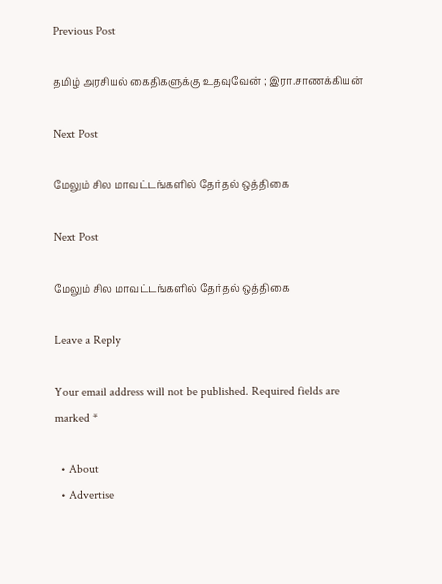Previous Post

தமிழ் அரசியல் கைதிகளுக்கு உதவுவேன் ; இரா.சாணக்கியன்

Next Post

மேலும் சில மாவட்டங்களில் தேர்தல் ஒத்திகை

Next Post

மேலும் சில மாவட்டங்களில் தேர்தல் ஒத்திகை

Leave a Reply

Your email address will not be published. Required fields are marked *

  • About
  • Advertise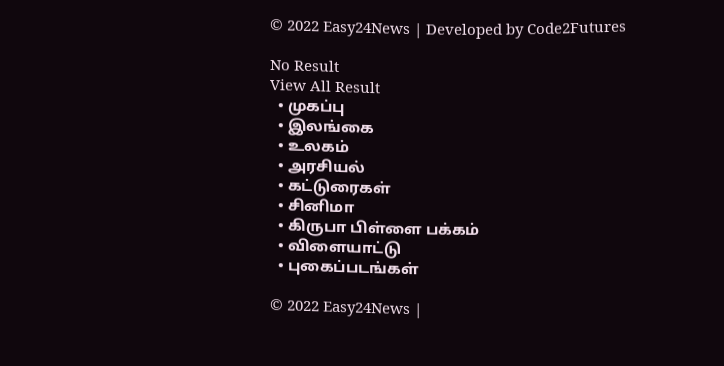© 2022 Easy24News | Developed by Code2Futures

No Result
View All Result
  • முகப்பு
  • இலங்கை
  • உலகம்
  • அரசியல்
  • கட்டுரைகள்
  • சினிமா
  • கிருபா பிள்ளை பக்கம்
  • விளையாட்டு
  • புகைப்படங்கள்

© 2022 Easy24News |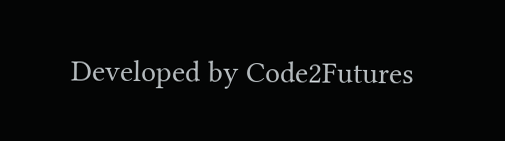Developed by Code2Futures